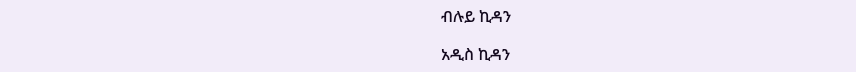ብሉይ ኪዳን

አዲስ ኪዳን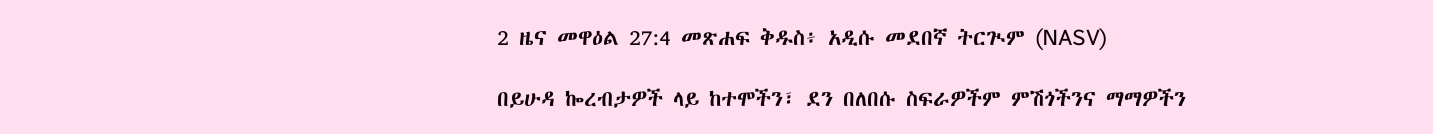2 ዜና መዋዕል 27:4 መጽሐፍ ቅዱስ፥ አዲሱ መደበኛ ትርጒም (NASV)

በይሁዳ ኰረብታዎች ላይ ከተሞችን፣ ደን በለበሱ ስፍራዎችም ምሽጎችንና ማማዎችን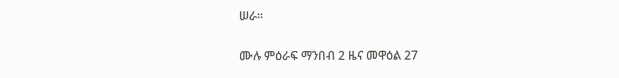ሠራ።

ሙሉ ምዕራፍ ማንበብ 2 ዜና መዋዕል 27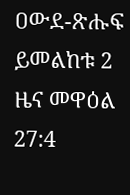ዐውደ-ጽሑፍ ይመልከቱ 2 ዜና መዋዕል 27:4